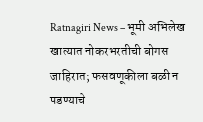Ratnagiri News – भूमी अभिलेख खात्यात नोकरभरतीची बोगस जाहिरात; फसवणूकीला बळी न पडण्याचे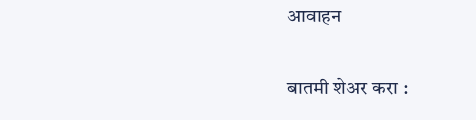आवाहन

बातमी शेअर करा :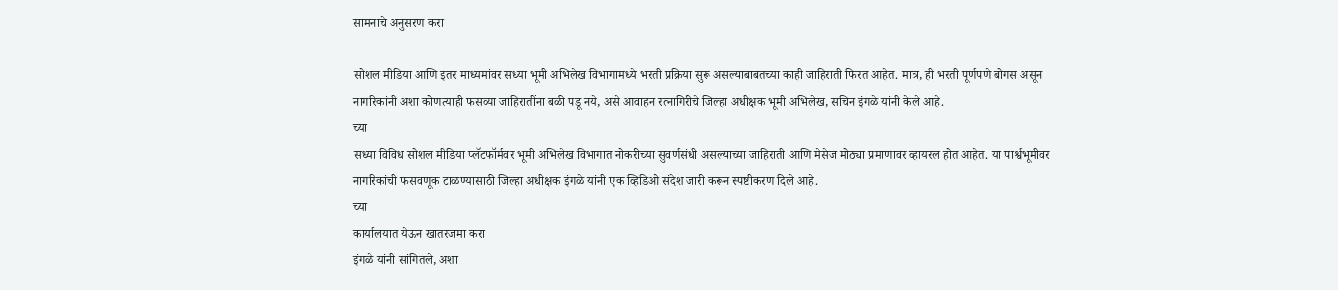सामनाचे अनुसरण करा

सोशल मीडिया आणि इतर माध्यमांवर सध्या भूमी अभिलेख विभागामध्ये भरती प्रक्रिया सुरू असल्याबाबतच्या काही जाहिराती फिरत आहेत. मात्र, ही भरती पूर्णपणे बोगस असून नागरिकांनी अशा कोणत्याही फसव्या जाहिरातींना बळी पडू नये, असे आवाहन रत्नागिरीचे जिल्हा अधीक्षक भूमी अभिलेख, सचिन इंगळे यांनी केले आहे.
च्या
सध्या विविध सोशल मीडिया प्लॅटफॉर्मवर भूमी अभिलेख विभागात नोकरीच्या सुवर्णसंधी असल्याच्या जाहिराती आणि मेसेज मोठ्या प्रमाणावर व्हायरल होत आहेत. या पार्श्वभूमीवर नागरिकांची फसवणूक टाळण्यासाठी जिल्हा अधीक्षक इंगळे यांनी एक व्हिडिओ संदेश जारी करून स्पष्टीकरण दिले आहे.
च्या
कार्यालयात येऊन खातरजमा करा
इंगळे यांनी सांगितले, अशा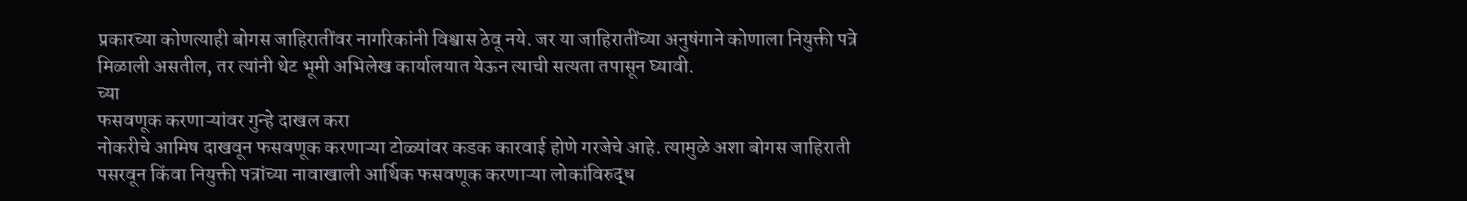प्रकारच्या कोणत्याही बोगस जाहिरातींवर नागरिकांनी विश्वास ठेवू नये. जर या जाहिरातींच्या अनुषंगाने कोणाला नियुक्ती पत्रे मिळाली असतील, तर त्यांनी थेट भूमी अभिलेख कार्यालयात येऊन त्याची सत्यता तपासून घ्यावी.
च्या
फसवणूक करणाऱ्यांवर गुन्हे दाखल करा
नोकरीचे आमिष दाखवून फसवणूक करणाऱ्या टोळ्यांवर कडक कारवाई होणे गरजेचे आहे. त्यामुळे अशा बोगस जाहिराती पसरवून किंवा नियुक्ती पत्रांच्या नावाखाली आर्थिक फसवणूक करणाऱ्या लोकांविरुद्ध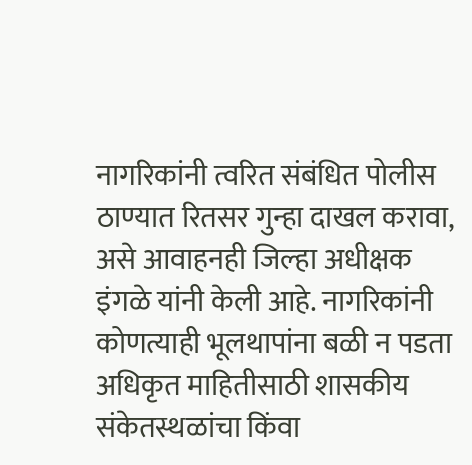नागरिकांनी त्वरित संबंधित पोलीस ठाण्यात रितसर गुन्हा दाखल करावा, असे आवाहनही जिल्हा अधीक्षक इंगळे यांनी केली आहे. नागरिकांनी कोणत्याही भूलथापांना बळी न पडता अधिकृत माहितीसाठी शासकीय संकेतस्थळांचा किंवा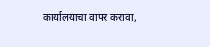कार्यालयाचा वापर करावा,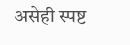असेही स्पष्ट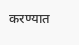करण्यात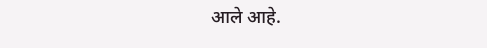आले आहे.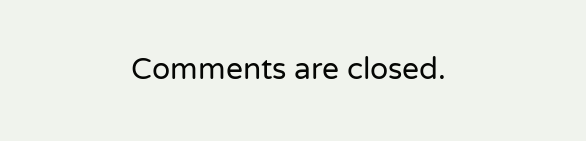Comments are closed.